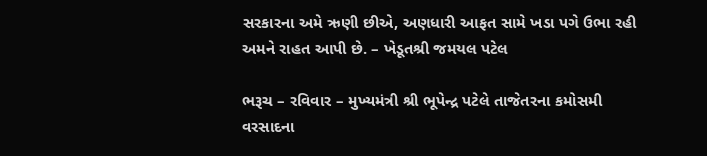સરકારના અમે ઋણી છીએ, અણધારી આફત સામે ખડા પગે ઉભા રહી અમને રાહત આપી છે. – ખેડૂતશ્રી જમયલ પટેલ

ભરૂચ – રવિવાર – મુખ્યમંત્રી શ્રી ભૂપેન્દ્ર પટેલે તાજેતરના કમોસમી વરસાદના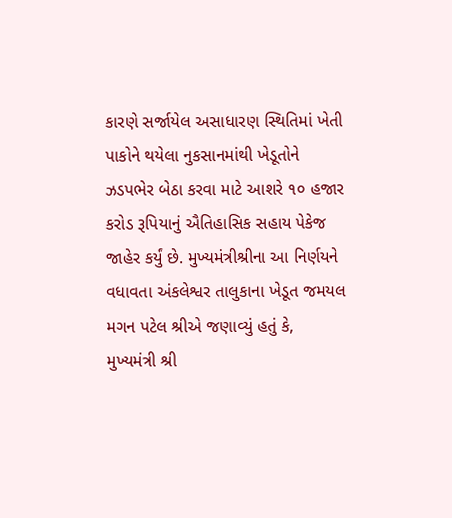કારણે સર્જાયેલ અસાધારણ સ્થિતિમાં ખેતી પાકોને થયેલા નુકસાનમાંથી ખેડૂતોને ઝડપભેર બેઠા કરવા માટે આશરે ૧૦ હજાર કરોડ રૂપિયાનું ઐતિહાસિક સહાય પેકેજ જાહેર કર્યું છે. મુખ્યમંત્રીશ્રીના આ નિર્ણયને વધાવતા અંકલેશ્વર તાલુકાના ખેડૂત જમયલ મગન પટેલ શ્રીએ જણાવ્યું હતું કે, મુખ્યમંત્રી શ્રી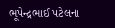ભૂપેન્દ્રભાઈ પટેલના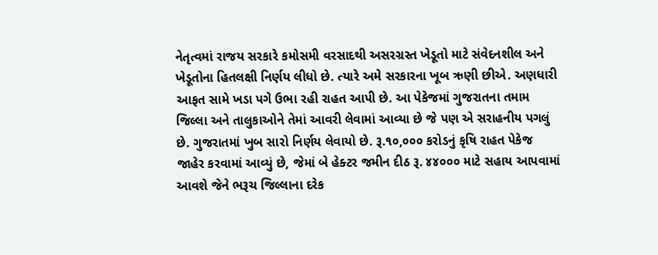નેતૃત્વમાં રાજય સરકારે કમોસમી વરસાદથી અસરગ્રસ્ત ખેડૂતો માટે સંવેદનશીલ અને ખેડૂતોના હિતલક્ષી નિર્ણય લીધો છે. ત્યારે અમે સરકારના ખૂબ ઋણી છીએ. અણધારી આફત સામે ખડા પગે ઉભા રહી રાહત આપી છે. આ પેકેજમાં ગુજરાતના તમામ જિલ્લા અને તાલુકાઓને તેમાં આવરી લેવામાં આવ્યા છે જે પણ એ સરાહનીય પગલું છે. ગુજરાતમાં ખુબ સારો નિર્ણય લેવાયો છે. રૂ.૧૦,૦૦૦ કરોડનું કૃષિ રાહત પેકેજ જાહેર કરવામાં આવ્યું છે, જેમાં બે હેક્ટર જમીન દીઠ રૂ. ૪૪૦૦૦ માટે સહાય આપવામાં આવશે જેને ભરૂચ જિલ્લાના દરેક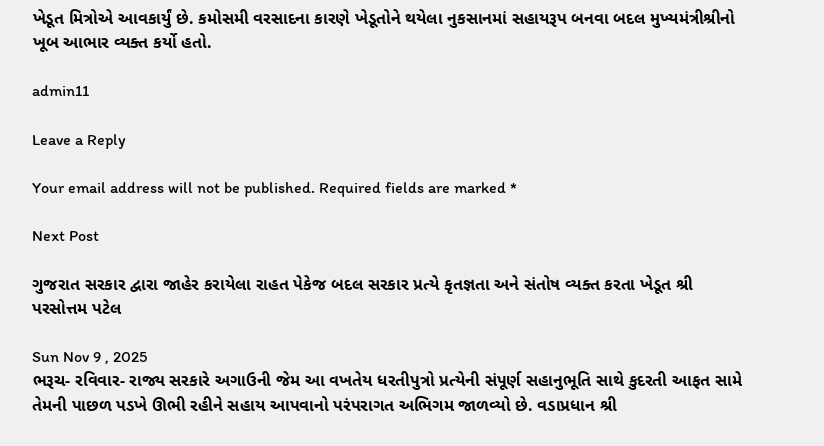ખેડૂત મિત્રોએ આવકાર્યું છે. કમોસમી વરસાદના કારણે ખેડૂતોને થયેલા નુકસાનમાં સહાયરૂપ બનવા બદલ મુખ્યમંત્રીશ્રીનો ખૂબ આભાર વ્યક્ત કર્યો હતો.

admin11

Leave a Reply

Your email address will not be published. Required fields are marked *

Next Post

ગુજરાત સરકાર દ્વારા જાહેર કરાયેલા રાહત પેકેજ બદલ સરકાર પ્રત્યે કૃતજ્ઞતા અને સંતોષ વ્યક્ત કરતા ખેડૂત શ્રી પરસોત્તમ પટેલ

Sun Nov 9 , 2025
ભરૂચ- રવિવાર- રાજ્ય સરકારે અગાઉની જેમ આ વખતેય ધરતીપુત્રો પ્રત્યેની સંપૂર્ણ સહાનુભૂતિ સાથે કુદરતી આફત સામે તેમની પાછળ પડખે ઊભી રહીને સહાય આપવાનો પરંપરાગત અભિગમ જાળવ્યો છે. વડાપ્રધાન શ્રી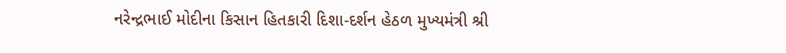નરેન્દ્રભાઈ મોદીના કિસાન હિતકારી દિશા-દર્શન હેઠળ મુખ્યમંત્રી શ્રી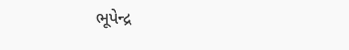ભૂપેન્દ્ર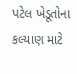પટેલ ખેડૂતોના કલ્યાણ માટે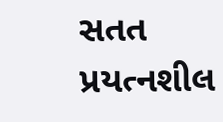સતત પ્રયત્નશીલ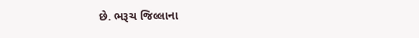છે. ભરૂચ જિલ્લાના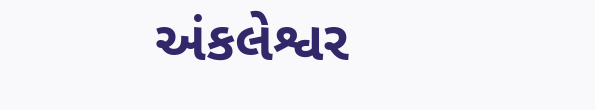અંકલેશ્વર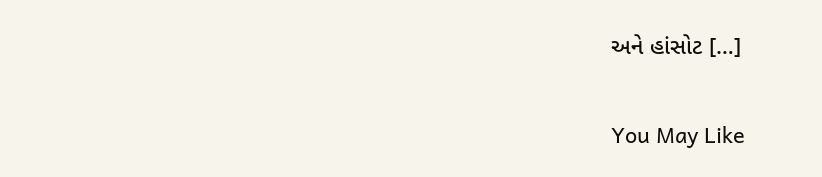અને હાંસોટ […]

You May Like